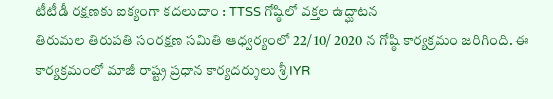టీటీడీ రక్షణకు ఐక్యంగా కదలుదాం : TTSS గోష్ఠిలో వక్తల ఉద్ఘాటన
తిరుమల తిరుపతి సంరక్షణ సమితి ఆధ్వర్యంలో 22/ 10/ 2020 న గోష్ఠి కార్యక్రమం జరిగింది. ఈ కార్యక్రమంలో మాజీ రాష్ట్ర ప్రధాన కార్యదర్శులు శ్రీ IYR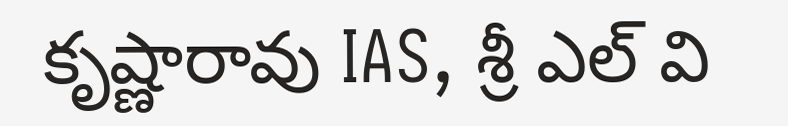కృష్ణారావు IAS, శ్రీ ఎల్ వి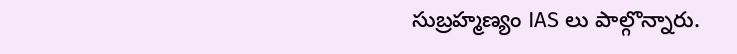సుబ్రహ్మణ్యం IAS లు పాల్గొన్నారు.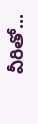వీరితో...